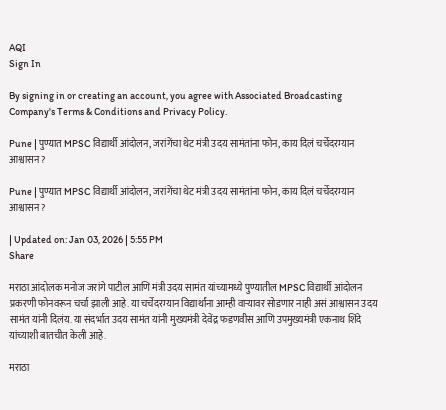AQI
Sign In

By signing in or creating an account, you agree with Associated Broadcasting Company's Terms & Conditions and Privacy Policy.

Pune | पुण्यात MPSC विद्यार्थी आंदोलन, जरांगेंचा थेट मंत्री उदय सामंतांना फोन, काय दिलं चर्चेदरम्यान आश्वासन?

Pune | पुण्यात MPSC विद्यार्थी आंदोलन, जरांगेंचा थेट मंत्री उदय सामंतांना फोन, काय दिलं चर्चेदरम्यान आश्वासन?

| Updated on: Jan 03, 2026 | 5:55 PM
Share

मराठा आंदोलक मनोज जरांगे पाटील आणि मंत्री उदय सामंत यांच्यामध्ये पुण्यातील MPSC विद्यार्थी आंदोलन प्रकरणी फोनवरून चर्चा झाली आहे. या चर्चेदरम्यान विद्यार्थांना आम्ही वाऱ्यावर सोडणार नाही असं आश्वासन उदय सामंत यांनी दिलंय. या संदर्भात उदय सामंत यांनी मुख्यमंत्री देवेंद्र फडणवीस आणि उपमुख्यमंत्री एकनाथ शिंदे यांच्याशी बातचीत केली आहे.

मराठा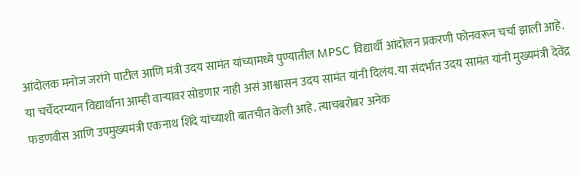आंदोलक मनोज जरांगे पाटील आणि मंत्री उदय सामंत यांच्यामध्ये पुण्यातील MPSC विद्यार्थी आंदोलन प्रकरणी फोनवरून चर्चा झाली आहे. या चर्चेदरम्यान विद्यार्थांना आम्ही वाऱ्यावर सोडणार नाही असं आश्वासन उदय सामंत यांनी दिलंय. या संदर्भात उदय सामंत यांनी मुख्यमंत्री देवेंद्र फडणवीस आणि उपमुख्यमंत्री एकनाथ शिंदे यांच्याशी बातचीत केली आहे. त्याचबरोबर अनेक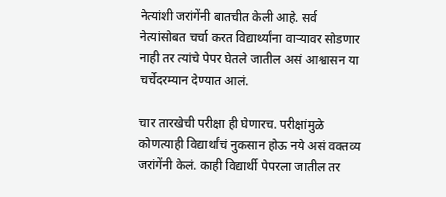नेत्यांशी जरांगेंनी बातचीत केली आहे. सर्व नेत्यांसोबत चर्चा करत विद्यार्थ्यांना वाऱ्यावर सोडणार नाही तर त्यांचे पेपर घेतले जातील असं आश्वासन या चर्चेदरम्यान देण्यात आलं.

चार तारखेची परीक्षा ही घेणारच. परीक्षांमुळे कोणत्याही विद्यार्थांचं नुकसान होऊ नये असं वक्तव्य जरांगेंनी केलं. काही विद्यार्थी पेपरला जातील तर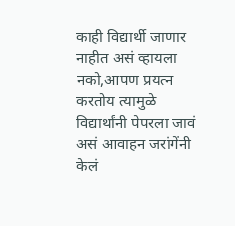काही विद्यार्थी जाणार नाहीत असं व्हायला नको,आपण प्रयत्न करतोय त्यामुळे विद्यार्थांनी पेपरला जावं असं आवाहन जरांगेंनी केलं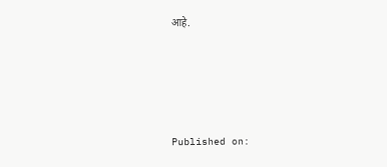आहे.





Published on: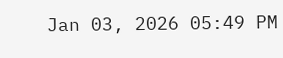Jan 03, 2026 05:49 PM